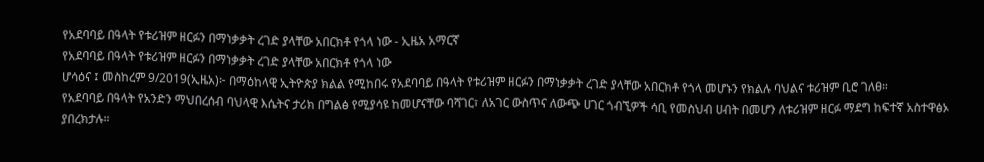የአደባባይ በዓላት የቱሪዝም ዘርፉን በማነቃቃት ረገድ ያላቸው አበርክቶ የጎላ ነው - ኢዜአ አማርኛ
የአደባባይ በዓላት የቱሪዝም ዘርፉን በማነቃቃት ረገድ ያላቸው አበርክቶ የጎላ ነው
ሆሳዕና ፤ መስከረም 9/2019(ኢዜአ)፦ በማዕከላዊ ኢትዮጵያ ክልል የሚከበሩ የአደባባይ በዓላት የቱሪዝም ዘርፉን በማነቃቃት ረገድ ያላቸው አበርክቶ የጎላ መሆኑን የክልሉ ባህልና ቱሪዝም ቢሮ ገለፀ።
የአደባባይ በዓላት የአንድን ማህበረሰብ ባህላዊ እሴትና ታሪክ በግልፅ የሚያሳዩ ከመሆናቸው ባሻገር፣ ለአገር ውስጥና ለውጭ ሀገር ጎብኚዎች ሳቢ የመስህብ ሀብት በመሆን ለቱሪዝም ዘርፉ ማደግ ከፍተኛ አስተዋፅኦ ያበረክታሉ።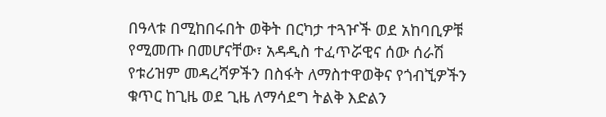በዓላቱ በሚከበሩበት ወቅት በርካታ ተጓዦች ወደ አከባቢዎቹ የሚመጡ በመሆናቸው፣ አዳዲስ ተፈጥሯዊና ሰው ሰራሽ የቱሪዝም መዳረሻዎችን በስፋት ለማስተዋወቅና የጎብኚዎችን ቁጥር ከጊዜ ወደ ጊዜ ለማሳደግ ትልቅ እድልን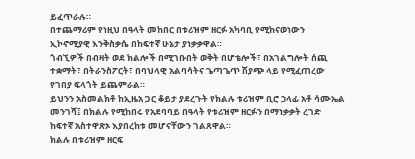ይፈጥራሉ።
በተጨማሪም የነዚህ በዓላት መከበር በቱሪዝም ዘርፉ አካባቢ የሚከናወነውን ኢኮኖሚያዊ እንቅስቃሴ በከፍተኛ ሁኔታ ያነቃቃዋል።
ጎብኚዎች በብዛት ወደ ክልሎች በሚገቡበት ወቅት በሆቴሎች፣ በአገልግሎት ሰጪ ተቋማት፣ በትራንስፖርት፣ በባህላዊ አልባሳትና ጌጣጌጥ ሽያጭ ላይ የሚፈጠረው የገበያ ፍላጎት ይጨምራል።
ይህንን አስመልክቶ ከኢዜአ ጋር ቆይታ ያደረጉት የክልሉ ቱሪዝም ቢሮ ኃላፊ አቶ ሳሙኤል መንገሻ፤ በክልሉ የሚከበሩ የአደባባይ በዓላት የቱሪዝም ዘርፉን በማነቃቃት ረገድ ከፍተኛ አስተዋጽኦ እያበረከቱ መሆናቸውን ገልጸዋል።
ክልሉ በቱሪዝም ዘርፍ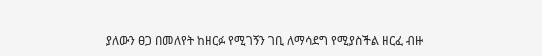ያለውን ፀጋ በመለየት ከዘርፉ የሚገኝን ገቢ ለማሳደግ የሚያስችል ዘርፈ ብዙ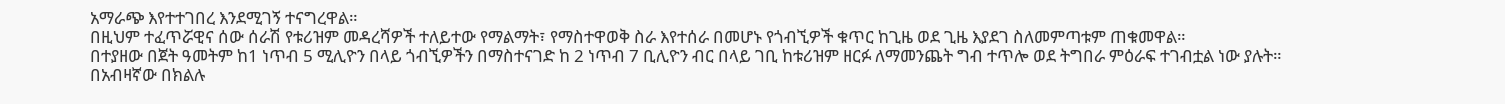አማራጭ እየተተገበረ እንደሚገኝ ተናግረዋል።
በዚህም ተፈጥሯዊና ሰው ሰራሽ የቱሪዝም መዳረሻዎች ተለይተው የማልማት፣ የማስተዋወቅ ስራ እየተሰራ በመሆኑ የጎብኚዎች ቁጥር ከጊዜ ወደ ጊዜ እያደገ ስለመምጣቱም ጠቁመዋል።
በተያዘው በጀት ዓመትም ከ1 ነጥብ 5 ሚሊዮን በላይ ጎብኚዎችን በማስተናገድ ከ 2 ነጥብ 7 ቢሊዮን ብር በላይ ገቢ ከቱሪዝም ዘርፉ ለማመንጨት ግብ ተጥሎ ወደ ትግበራ ምዕራፍ ተገብቷል ነው ያሉት።
በአብዛኛው በክልሉ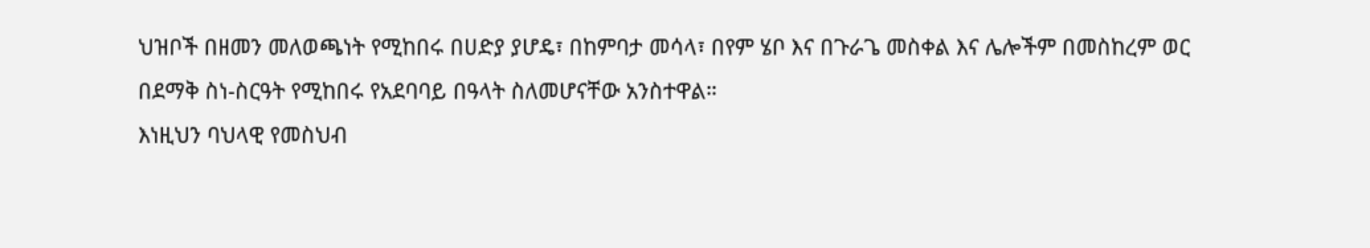ህዝቦች በዘመን መለወጫነት የሚከበሩ በሀድያ ያሆዴ፣ በከምባታ መሳላ፣ በየም ሄቦ እና በጉራጌ መስቀል እና ሌሎችም በመስከረም ወር በደማቅ ስነ-ስርዓት የሚከበሩ የአደባባይ በዓላት ስለመሆናቸው አንስተዋል።
እነዚህን ባህላዊ የመስህብ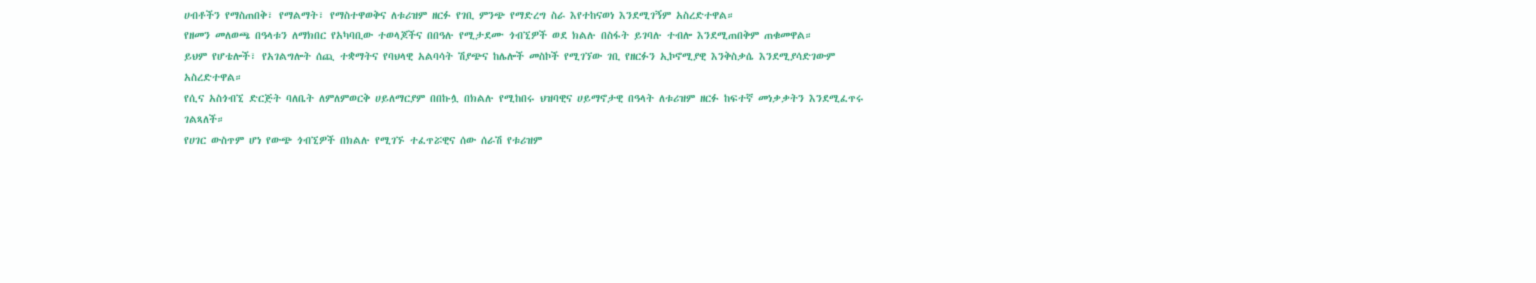ሀብቶችን የማስጠበቅ፣ የማልማት፣ የማስተዋወቅና ለቱሪዝም ዘርፉ የገቢ ምንጭ የማድረግ ስራ እየተከናወነ እንደሚገኝም አስረድተዋል።
የዘመን መለወጫ በዓላቱን ለማክበር የአካባቢው ተወላጆችና በበዓሉ የሚታደሙ ጎብኚዎች ወደ ክልሉ በስፋት ይገባሉ ተብሎ እንደሚጠበቅም ጠቁመዋል።
ይህም የሆቴሎች፣ የአገልግሎት ሰጪ ተቋማትና የባህላዊ አልባሳት ሽያጭና ከሌሎች መስኮች የሚገኘው ገቢ የዘርፉን ኢኮኖሚያዊ እንቅስቃሴ እንደሚያሳድገውም አስረድተዋል።
የሲና አስጎብኚ ድርጅት ባለቤት ለምለምወርቅ ሀይለማርያም በበኩሏ በክልሉ የሚከበሩ ህዝባዊና ሀይማኖታዊ በዓላት ለቱሪዝም ዘርፉ ከፍተኛ መነቃቃትን እንደሚፈጥሩ ገልጻለች።
የሀገር ውስጥም ሆነ የውጭ ጎብኚዎች በክልሉ የሚገኙ ተፈጥሯዊና ሰው ሰራሽ የቱሪዝም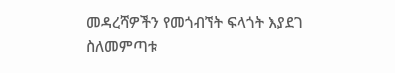መዳረሻዎችን የመጎብኘት ፍላጎት እያደገ ስለመምጣቱ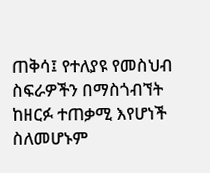ጠቅሳ፤ የተለያዩ የመስህብ ስፍራዎችን በማስጎብኘት ከዘርፉ ተጠቃሚ እየሆነች ስለመሆኑም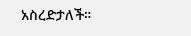አስረድታለች።